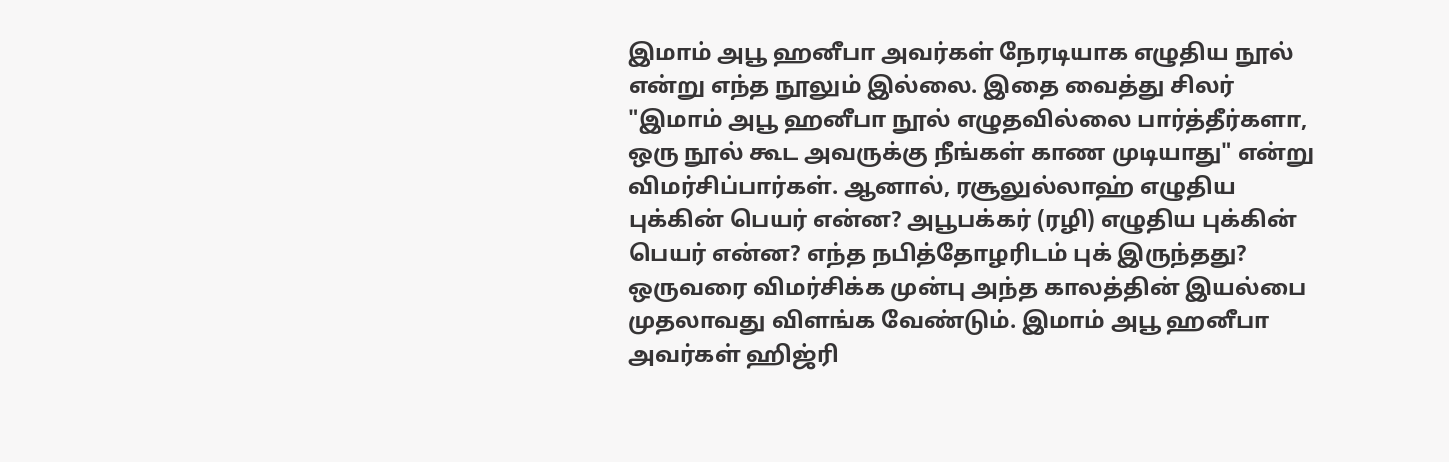இமாம் அபூ ஹனீபா அவர்கள் நேரடியாக எழுதிய நூல் என்று எந்த நூலும் இல்லை. இதை வைத்து சிலர் "இமாம் அபூ ஹனீபா நூல் எழுதவில்லை பார்த்தீர்களா, ஒரு நூல் கூட அவருக்கு நீங்கள் காண முடியாது" என்று விமர்சிப்பார்கள். ஆனால், ரசூலுல்லாஹ் எழுதிய புக்கின் பெயர் என்ன? அபூபக்கர் (ரழி) எழுதிய புக்கின் பெயர் என்ன? எந்த நபித்தோழரிடம் புக் இருந்தது? ஒருவரை விமர்சிக்க முன்பு அந்த காலத்தின் இயல்பை முதலாவது விளங்க வேண்டும். இமாம் அபூ ஹனீபா அவர்கள் ஹிஜ்ரி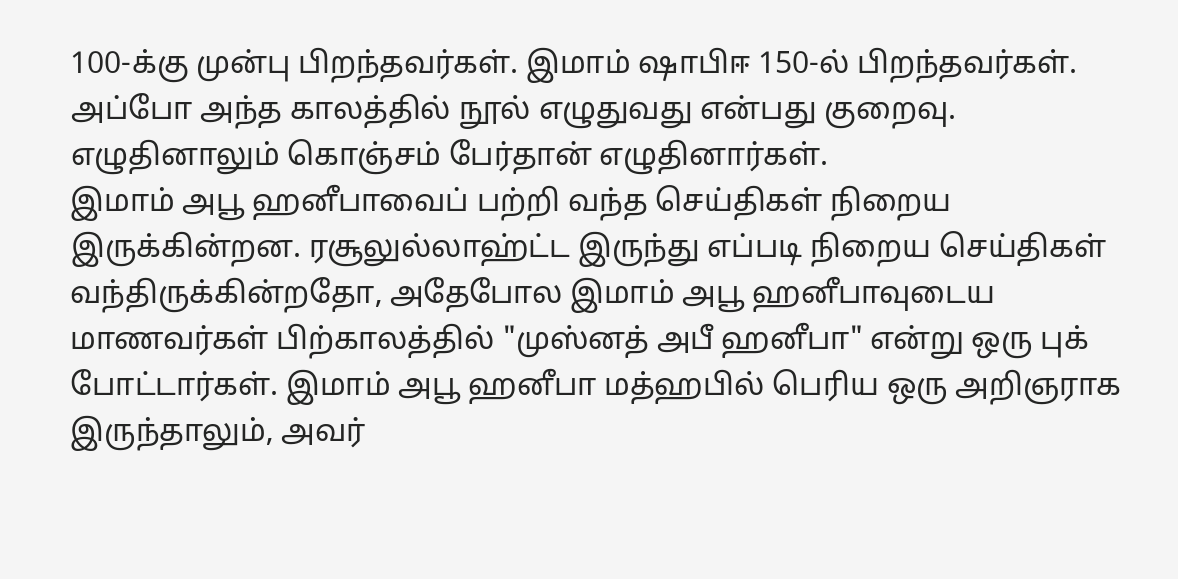100-க்கு முன்பு பிறந்தவர்கள். இமாம் ஷாபிஈ 150-ல் பிறந்தவர்கள். அப்போ அந்த காலத்தில் நூல் எழுதுவது என்பது குறைவு. எழுதினாலும் கொஞ்சம் பேர்தான் எழுதினார்கள்.
இமாம் அபூ ஹனீபாவைப் பற்றி வந்த செய்திகள் நிறைய இருக்கின்றன. ரசூலுல்லாஹ்ட்ட இருந்து எப்படி நிறைய செய்திகள் வந்திருக்கின்றதோ, அதேபோல இமாம் அபூ ஹனீபாவுடைய மாணவர்கள் பிற்காலத்தில் "முஸ்னத் அபீ ஹனீபா" என்று ஒரு புக் போட்டார்கள். இமாம் அபூ ஹனீபா மத்ஹபில் பெரிய ஒரு அறிஞராக இருந்தாலும், அவர்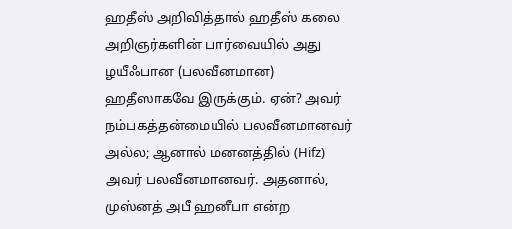ஹதீஸ் அறிவித்தால் ஹதீஸ் கலை அறிஞர்களின் பார்வையில் அது ழயீஃபான (பலவீனமான) ஹதீஸாகவே இருக்கும். ஏன்? அவர் நம்பகத்தன்மையில் பலவீனமானவர் அல்ல; ஆனால் மனனத்தில் (Hifz) அவர் பலவீனமானவர். அதனால், முஸ்னத் அபீ ஹனீபா என்ற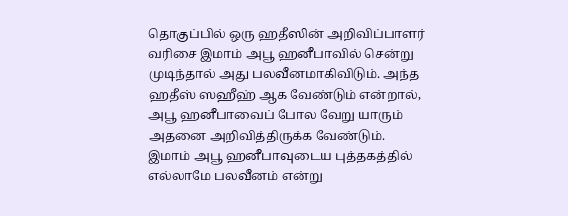தொகுப்பில் ஒரு ஹதீஸின் அறிவிப்பாளர் வரிசை இமாம் அபூ ஹனீபாவில் சென்று முடிந்தால் அது பலவீனமாகிவிடும். அந்த ஹதீஸ் ஸஹீஹ் ஆக வேண்டும் என்றால், அபூ ஹனீபாவைப் போல வேறு யாரும் அதனை அறிவித்திருக்க வேண்டும்.
இமாம் அபூ ஹனீபாவுடைய புத்தகத்தில் எல்லாமே பலவீனம் என்று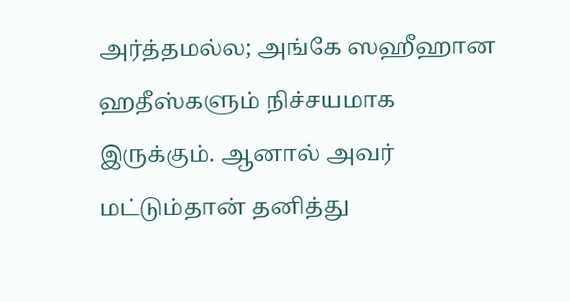அர்த்தமல்ல; அங்கே ஸஹீஹான ஹதீஸ்களும் நிச்சயமாக இருக்கும். ஆனால் அவர் மட்டும்தான் தனித்து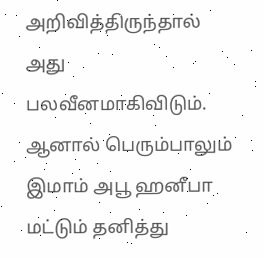அறிவித்திருந்தால் அது பலவீனமாகிவிடும். ஆனால் பெரும்பாலும் இமாம் அபூ ஹனீபா மட்டும் தனித்து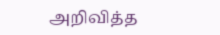அறிவித்த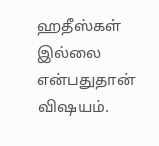ஹதீஸ்கள் இல்லை என்பதுதான் விஷயம்.